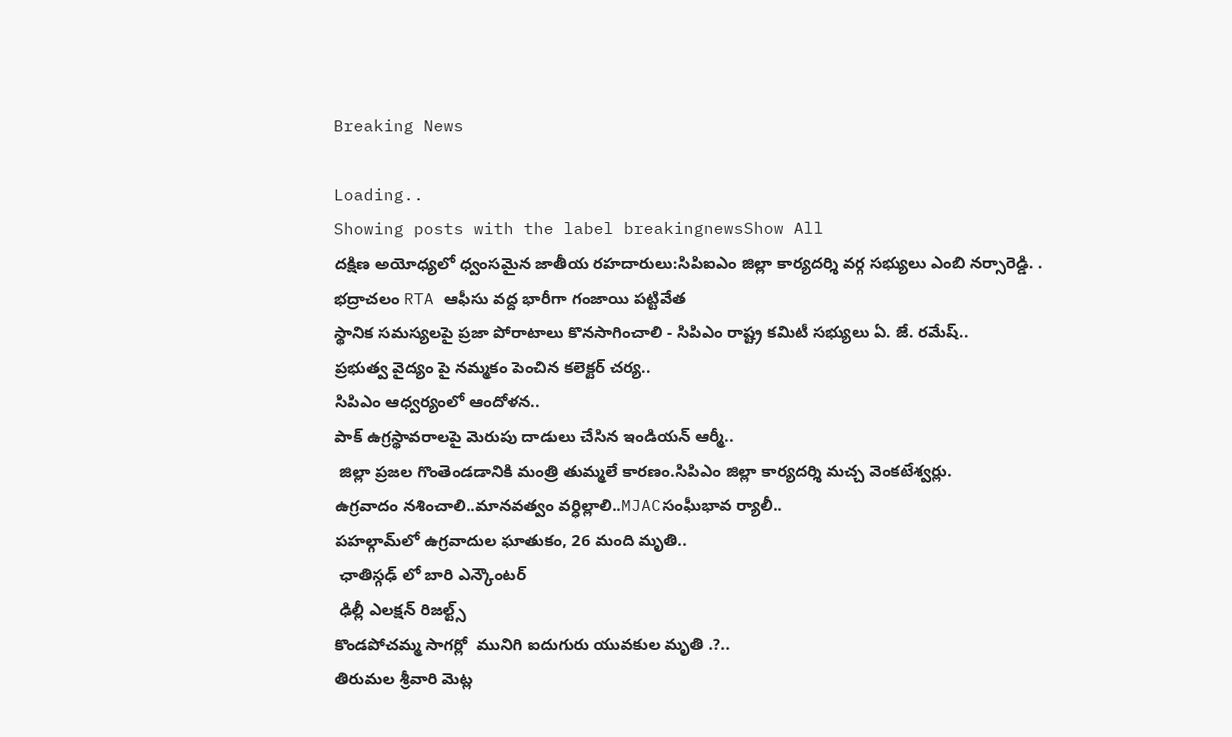Breaking News

Loading..
Showing posts with the label breakingnewsShow All
దక్షిణ అయోధ్యలో ధ్వంసమైన జాతీయ రహదారులు:సిపిఐఎం జిల్లా కార్యదర్శి వర్గ సభ్యులు ఎంబి నర్సారెడ్డి. .
భద్రాచలం RTA ఆఫీసు వద్ద భారీగా గంజాయి పట్టివేత
స్థానిక సమస్యలపై ప్రజా పోరాటాలు కొనసాగించాలి - సిపిఎం రాష్ట్ర కమిటీ సభ్యులు ఏ. జే. రమేష్..
ప్రభుత్వ వైద్యం పై నమ్మకం పెంచిన కలెక్టర్ చర్య..
సిపిఎం ఆధ్వర్యంలో ఆందోళన..
పాక్‌ ఉగ్రస్థావరాలపై మెరుపు దాడులు చేసిన ఇండియన్ ఆర్మీ..
 జిల్లా ప్రజల గొంతెండడానికి మంత్రి తుమ్మలే కారణం.సిపిఎం జిల్లా కార్యదర్శి మచ్చ వెంకటేశ్వర్లు.
ఉగ్రవాదం నశించాలి..మానవత్వం వర్ధిల్లాలి..MJACసంఘీభావ ర్యాలీ..
పహల్గామ్‌లో ఉగ్రవాదుల ఘాతుకం, 26 మంది మృతి..
 ఛాతిస్గఢ్ లో బారి ఎన్కౌంటర్
 ఢిల్లీ ఎలక్షన్ రిజల్ట్స్
కొండపోచమ్మ సాగర్లో  మునిగి ఐదుగురు యువకుల మృతి .?..
తిరుమల శ్రీవారి మెట్ల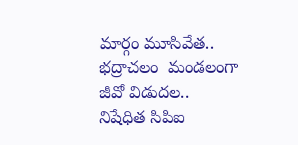మార్గం మూసివేత..
భద్రాచలం  మండలంగా జీవో విడుదల..
నిషేధిత సిపిఐ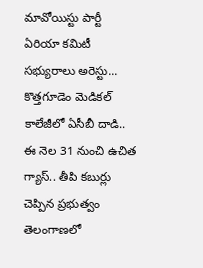మావోయిస్టు పార్టీ ఏరియా కమిటీ సభ్యురాలు అరెస్టు...
కొత్తగూడెం మెడికల్ కాలేజీలో ఏసీబీ దాడి..
ఈ నెల 31 నుంచి ఉచిత గ్యాస్.. తీపి కబుర్లు చెప్పిన ప్రభుత్వం
తెలంగాణలో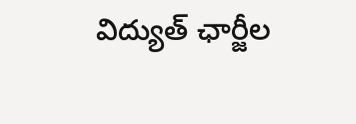విద్యుత్ ఛార్జీల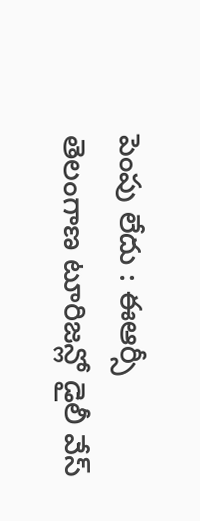పెంపు లేదు : ఈఆర్సీ
తెలంగాణ టూరిజన్లో డైలీ వేస్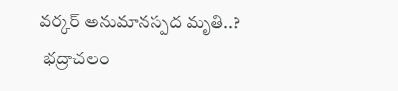వర్కర్ అనుమానస్పద మృతి..?
 భద్రాచలం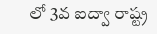లో 3వ ఐద్వా రాష్ట్ర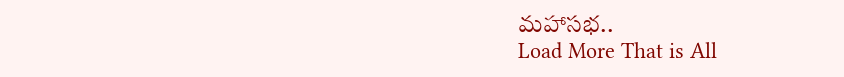మహాసభ..
Load More That is All